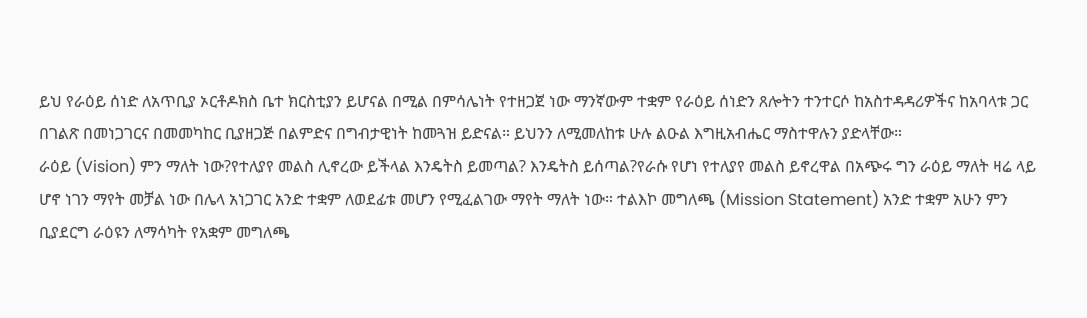ይህ የራዕይ ሰነድ ለአጥቢያ ኦርቶዶክስ ቤተ ክርስቲያን ይሆናል በሚል በምሳሌነት የተዘጋጀ ነው ማንኛውም ተቋም የራዕይ ሰነድን ጸሎትን ተንተርሶ ከአስተዳዳሪዎችና ከአባላቱ ጋር በገልጽ በመነጋገርና በመመካከር ቢያዘጋጅ በልምድና በግብታዊነት ከመጓዝ ይድናል። ይህንን ለሚመለከቱ ሁሉ ልዑል እግዚአብሔር ማስተዋሉን ያድላቸው።
ራዕይ (Vision) ምን ማለት ነው?የተለያየ መልስ ሊኖረው ይችላል እንዴትስ ይመጣል? እንዴትስ ይሰጣል?የራሱ የሆነ የተለያየ መልስ ይኖረዋል በአጭሩ ግን ራዕይ ማለት ዛሬ ላይ ሆኖ ነገን ማየት መቻል ነው በሌላ አነጋገር አንድ ተቋም ለወደፊቱ መሆን የሚፈልገው ማየት ማለት ነው። ተልእኮ መግለጫ (Mission Statement) አንድ ተቋም አሁን ምን ቢያደርግ ራዕዩን ለማሳካት የአቋም መግለጫ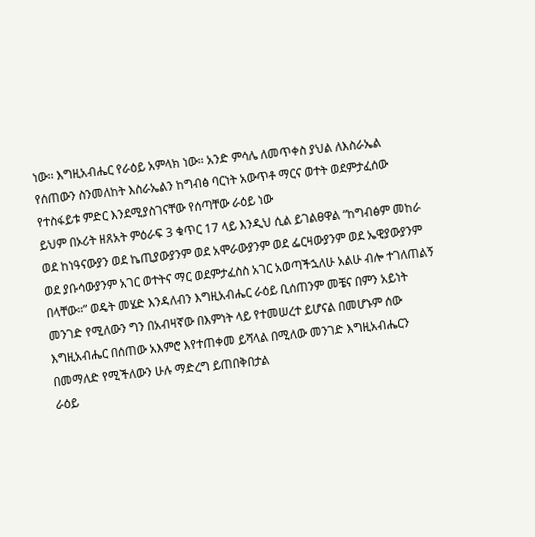ነው፡፡ እግዚአብሔር የራዕይ አምላክ ነው። አንድ ምሳሌ ለመጥቀስ ያህል ለእስራኤል የሰጠውን ስንመለከት እስራኤልን ከግብፅ ባርነት አውጥቶ ማርና ወተት ወደምታፈሰው የተስፋይቱ ምድር እንደሚያስገናቸው የሰጣቸው ራዕይ ነው
ይህም በኦሪት ዘጸአት ምዕራፍ 3 ቁጥር 17 ላይ እንዲህ ሲል ይገልፀዋል “ከግብፅም መከራ ወደ ከነዓናውያን ወደ ኬጢያውያንም ወደ አሞራውያንም ወደ ፌርዛውያንም ወደ ኤዊያውያንም ወደ ያቡሳውያንም አገር ወተትና ማር ወደምታፈስስ አገር አወጣችኋለሁ አልሁ ብሎ ተገለጠልኝ በላቸው።” ወዴት መሄድ እንዳለብን እግዚአብሔር ራዕይ ቢሰጠንም መቼና በምን አይነት መንገድ የሚለውን ግን በአብዛኛው በእምነት ላይ የተመሠረተ ይሆናል በመሆኑም ሰው እግዚአብሔር በሰጠው አእምሮ እየተጠቀመ ይሻላል በሚለው መንገድ እግዚአብሔርን በመማለድ የሚችለውን ሁሉ ማድረግ ይጠበቅበታል
ራዕይ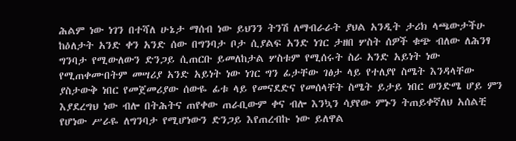ሕልም ነው ነገን በተሻለ ሁኔታ ማሰብ ነው ይህንን ትንሽ ለማብራራት ያህል አንዲት ታሪክ ላጫውታችሁ ከዕለታት አንድ ቀን አንድ ሰው በግንባታ ቦታ ሲያልፍ አንድ ነገር ታዘበ ሦስት ሰዎች ቁጭ ብለው ለሕንፃ ግንባታ የሚውለውን ድንጋይ ሲጠርቡ ይመለከታል ሦስቱም የሚሰሩት ስራ አንድ አይነት ነው የሚጠቀሙበትም መሣሪያ አንድ አይነት ነው ነገር ግን ፊታቸው ገፅታ ላይ የተለያየ ስሜት እንዳላቸው ያስታውቅ ነበር የመጀመሪያው ሰውዬ ፊቱ ላይ የመናደድና የመሰላቸት ስሜት ይታይ ነበር ወንድሜ ሆይ ምን እያደረግህ ነው ብሎ በትሕትና ጠየቀው ጠራቢውም ቀና ብሎ እንኳን ሳያየው ምኑን ትጠይቀኛለህ አሰልቺ የሆነው ሥራዬ ለግንባታ የሚሆነውን ድንጋይ እየጠረብኩ ነው ይለዋል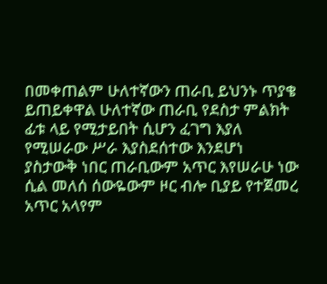በመቀጠልም ሁለተኛውን ጠራቢ ይህንኑ ጥያቄ ይጠይቀዋል ሁለተኛው ጠራቢ የደስታ ምልክት ፊቱ ላይ የሚታይበት ሲሆን ፈገግ እያለ የሚሠራው ሥራ እያስደሰተው እንደሆነ ያስታውቅ ነበር ጠራቢውም አጥር እየሠራሁ ነው ሲል መለሰ ሰውዬውም ዞር ብሎ ቢያይ የተጀመረ አጥር አላየም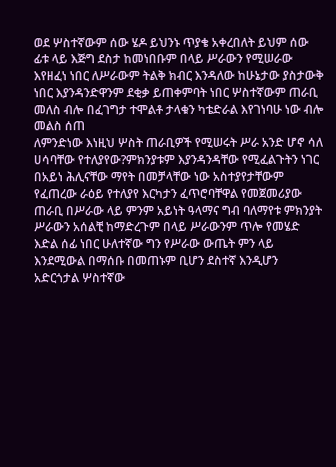ወደ ሦስተኛውም ሰው ሄዶ ይህንኑ ጥያቄ አቀረበለት ይህም ሰው ፊቱ ላይ እጅግ ደስታ ከመነበቡም በላይ ሥራውን የሚሠራው እየዘፈነ ነበር ለሥራውም ትልቅ ክብር እንዳለው ከሁኔታው ያስታውቅ ነበር እያንዳንድዋንም ደቂቃ ይጠቀምባት ነበር ሦስተኛውም ጠራቢ መለስ ብሎ በፈገግታ ተሞልቶ ታላቁን ካቴድራል እየገነባሁ ነው ብሎ መልስ ሰጠ
ለምንድነው እነዚህ ሦስት ጠራቢዎች የሚሠሩት ሥራ አንድ ሆኖ ሳለ ሀሳባቸው የተለያየው?ምክንያቱም እያንዳንዳቸው የሚፈልጉትን ነገር በአይነ ሕሊናቸው ማየት በመቻላቸው ነው አስተያየታቸውም የፈጠረው ራዕይ የተለያየ እርካታን ፈጥሮባቸዋል የመጀመሪያው ጠራቢ በሥራው ላይ ምንም አይነት ዓላማና ግብ ባለማየቱ ምክንያት ሥራውን አሰልቺ ከማድረጉም በላይ ሥራውንም ጥሎ የመሄድ እድል ሰፊ ነበር ሁለተኛው ግን የሥራው ውጤት ምን ላይ እንደሚውል በማሰቡ በመጠኑም ቢሆን ደስተኛ እንዲሆን አድርጎታል ሦስተኛው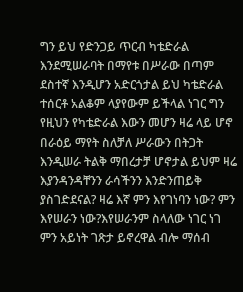ግን ይህ የድንጋይ ጥርብ ካቴድራል እንደሚሠራባት በማየቱ በሥራው በጣም ደስተኛ እንዲሆን አድርጎታል ይህ ካቴድራል ተሰርቶ አልቆም ላያየውም ይችላል ነገር ግን የዚህን የካቴድራል እውን መሆን ዛሬ ላይ ሆኖ በራዕይ ማየት ስለቻለ ሥራውን በትጋት እንዲሠራ ትልቅ ማበረታቻ ሆኖታል ይህም ዛሬ እያንዳንዳቸንን ራሳችንን እንድንጠይቅ ያስገድደናል? ዛሬ እኛ ምን እየገነባን ነው? ምን እየሠራን ነው?እየሠራንም ስላለው ነገር ነገ ምን አይነት ገጽታ ይኖረዋል ብሎ ማሰብ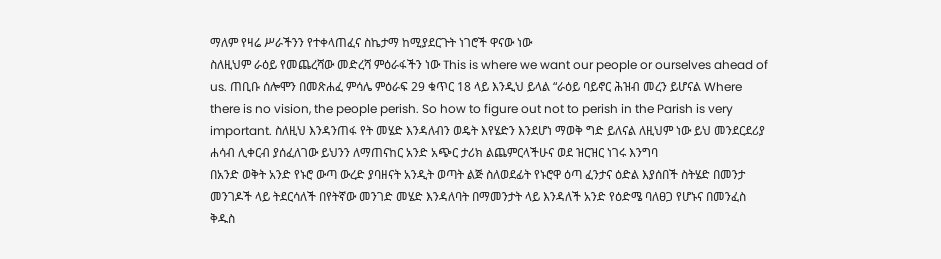ማለም የዛሬ ሥራችንን የተቀላጠፈና ስኬታማ ከሚያደርጉት ነገሮች ዋናው ነው
ስለዚህም ራዕይ የመጨረሻው መድረሻ ምዕራፋችን ነው This is where we want our people or ourselves ahead of us. ጠቢቡ ሰሎሞን በመጽሐፈ ምሳሌ ምዕራፍ 29 ቁጥር 18 ላይ እንዲህ ይላል “ራዕይ ባይኖር ሕዝብ መረን ይሆናል Where there is no vision, the people perish. So how to figure out not to perish in the Parish is very important. ስለዚህ እንዳንጠፋ የት መሄድ እንዳለብን ወዴት እየሄድን እንደሆነ ማወቅ ግድ ይለናል ለዚህም ነው ይህ መንደርደሪያ ሐሳብ ሊቀርብ ያሰፈለገው ይህንን ለማጠናከር አንድ አጭር ታሪክ ልጨምርላችሁና ወደ ዝርዝር ነገሩ እንግባ
በአንድ ወቅት አንድ የኑሮ ውጣ ውረድ ያባዘናት አንዲት ወጣት ልጅ ስለወደፊት የኑሮዋ ዕጣ ፈንታና ዕድል እያሰበች ስትሄድ በመንታ መንገዶች ላይ ትደርሳለች በየትኛው መንገድ መሄድ እንዳለባት በማመንታት ላይ እንዳለች አንድ የዕድሜ ባለፀጋ የሆኑና በመንፈስ ቅዱስ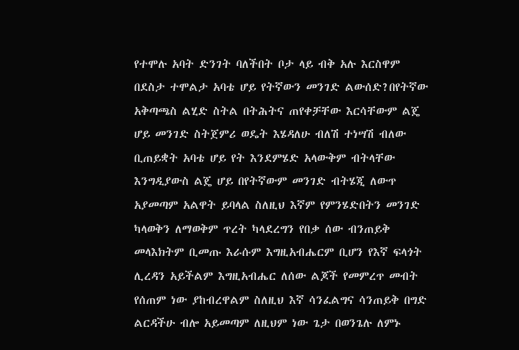የተሞሉ አባት ድንገት ባለችበት ቦታ ላይ ብቅ አሉ እርስዋም በደስታ ተሞልታ አባቴ ሆይ የትኛውን መንገድ ልውሰድ?በየትኛው አቅጣጫስ ልሂድ ስትል በትሕትና ጠየቀቻቸው እርሳቸውም ልጄ ሆይ መንገድ ስትጀምሪ ወዴት እሄዳለሁ ብለሽ ተነሣሽ ብለው ቢጠይቋት አባቴ ሆይ የት እንደምሄድ አላውቅም ብትላቸው እንግዲያውስ ልጄ ሆይ በየትኛውም መንገድ ብትሄጂ ለውጥ አያመጣም አልዋት ይባላል ስለዚህ እኛም የምንሄድበትን መንገድ ካላወቅን ለማወቅም ጥረት ካላደረግን የበቃ ሰው ብንጠይቅ መላእክትም ቢመጡ እራሱም እግዚአብሔርም ቢሆን የእኛ ፍላጎት ሊረዳን አይችልም እግዚአብሔር ለሰው ልጆች የመምረጥ መብት የሰጠም ነው ያከብረዋልም ስለዚህ እኛ ሳንፈልግና ሳንጠይቅ በግድ ልርዳችሁ ብሎ አይመጣም ለዚህም ነው ጌታ በወንጌሉ ለምኑ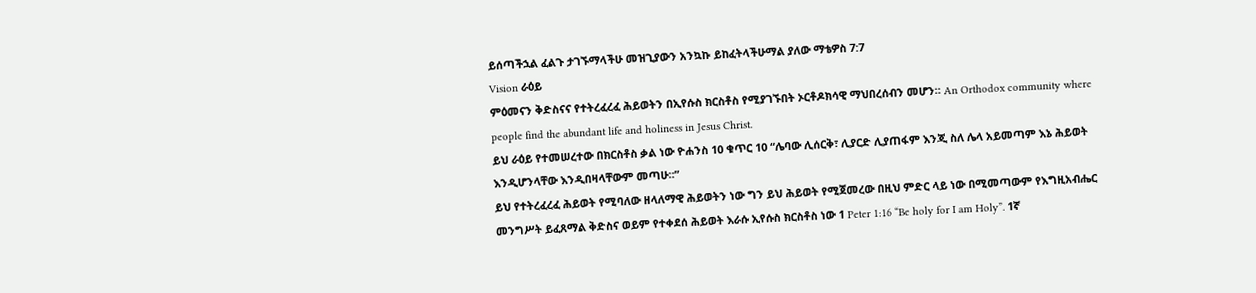ይሰጣችኋል ፈልጉ ታገኙማላችሁ መዝጊያውን አንኳኩ ይከፈትላችሁማል ያለው ማቴዎስ 7:7
Vision ራዕይ
ምዕመናን ቅድስናና የተትረፈረፈ ሕይወትን በኢየሱስ ክርስቶስ የሚያገኙበት ኦርቶዶክሳዊ ማህበረሰብን መሆን። An Orthodox community where people find the abundant life and holiness in Jesus Christ.
ይህ ራዕይ የተመሠረተው በክርስቶስ ቃል ነው ዮሐንስ 10 ቁጥር 10 “ሌባው ሊሰርቅ፣ ሊያርድ ሊያጠፋም እንጂ ስለ ሌላ አይመጣም እኔ ሕይወት እንዲሆንላቸው እንዲበዛላቸውም መጣሁ።”
ይህ የተትረፈረፈ ሕይወት የሚባለው ዘላለማዊ ሕይወትን ነው ግን ይህ ሕይወት የሚጀመረው በዚህ ምድር ላይ ነው በሚመጣውም የእግዚአብሔር መንግሥት ይፈጸማል ቅድስና ወይም የተቀደሰ ሕይወት እራሱ ኢየሱስ ክርስቶስ ነው 1 Peter 1:16 “Be holy for I am Holy”. 1ኛ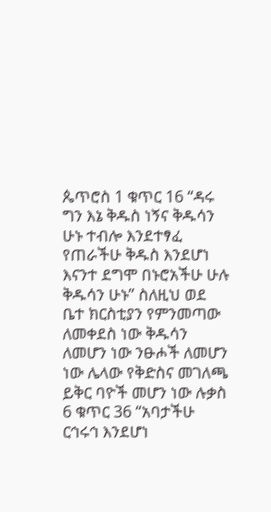ጴጥሮስ 1 ቁጥር 16 “ዳሩ ግን እኔ ቅዱስ ነኝና ቅዱሳን ሁኑ ተብሎ እንደተፃፈ የጠራችሁ ቅዱስ እንደሆነ እናንተ ደግሞ በኑሮአችሁ ሁሉ ቅዱሳን ሁኑ” ስለዚህ ወደ ቤተ ክርስቲያን የምንመጣው ለመቀደስ ነው ቅዱሳን ለመሆን ነው ንፁሖች ለመሆን ነው ሌላው የቅድስና መገለጫ ይቅር ባዮች መሆን ነው ሉቃስ 6 ቁጥር 36 “አባታችሁ ርኅሩኅ እንደሆነ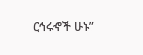ርኅሩኆች ሁኑ”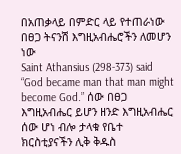በአጠቃላይ በምድር ላይ የተጠራነው በፀጋ ትናንሽ እግዚአብሔሮችን ለመሆን ነው
Saint Athansius (298-373) said “God became man that man might become God.” ሰው በፀጋ እግዚአብሔር ይሆን ዘንድ እግዚአብሔር ሰው ሆነ ብሎ ታላቁ የቤተ ክርስቲያናችን ሊቅ ቅዱስ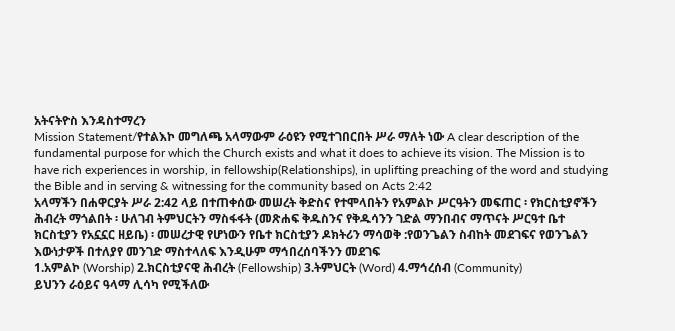አትናትዮስ እንዳስተማረን
Mission Statement/የተልእኮ መግለጫ አላማውም ራዕዩን የሚተገበርበት ሥራ ማለት ነው A clear description of the fundamental purpose for which the Church exists and what it does to achieve its vision. The Mission is to have rich experiences in worship, in fellowship(Relationships), in uplifting preaching of the word and studying the Bible and in serving & witnessing for the community based on Acts 2:42
አላማችን በሐዋርያት ሥራ 2:42 ላይ በተጠቀሰው መሠረት ቅድስና የተሞላበትን የአምልኮ ሥርዓትን መፍጠር ፡ የክርስቲያኖችን ሕብረት ማጎልበት ፡ ሁለገብ ትምህርትን ማስፋፋት (መጽሐፍ ቅዱስንና የቅዱሳንን ገድል ማንበብና ማጥናት ሥርዓተ ቤተ ክርስቲያን የአኗኗር ዘይቤ) ፡ መሠረታዊ የሆነውን የቤተ ክርስቲያን ዶክትሪን ማሳወቅ :የወንጌልን ስብከት መደገፍና የወንጌልን እውነታዎች በተለያየ መንገድ ማስተላለፍ እንዲሁም ማኅበረሰባችንን መደገፍ
1.አምልኮ (Worship) 2.ክርስቲያናዊ ሕብረት (Fellowship) 3.ትምህርት (Word) 4.ማኅረሰብ (Community)
ይህንን ራዕይና ዓላማ ሊሳካ የሚችለው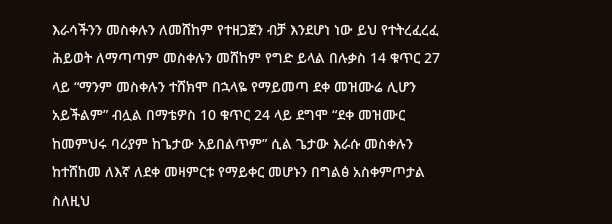እራሳችንን መስቀሉን ለመሸከም የተዘጋጀን ብቻ እንደሆነ ነው ይህ የተትረፈረፈ ሕይወት ለማጣጣም መስቀሉን መሸከም የግድ ይላል በሉቃስ 14 ቁጥር 27 ላይ “ማንም መስቀሉን ተሸክሞ በኋላዬ የማይመጣ ደቀ መዝሙሬ ሊሆን አይችልም” ብሏል በማቴዎስ 10 ቁጥር 24 ላይ ደግሞ “ደቀ መዝሙር ከመምህሩ ባሪያም ከጌታው አይበልጥም” ሲል ጌታው እራሱ መስቀሉን ከተሸከመ ለእኛ ለደቀ መዛምርቱ የማይቀር መሆኑን በግልፅ አስቀምጦታል ስለዚህ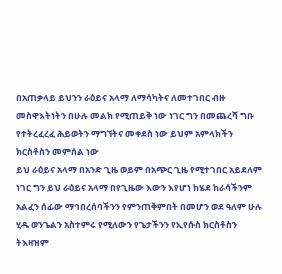በአጠቃላይ ይህንን ራዕይና አላማ ለማሳካትና ለመተገበር ብዙ መስዋእትነትን በሁሉ መልክ የሚጠይቅ ነው ነገር ግን በመጨረሻ ግቡ የተትረፈረፈ ሕይወትን ማግኘትና መቀደስ ነው ይህም አምላክችን ክርስቶስን መምሰል ነው
ይህ ራዕይና አላማ በአንድ ጊዜ ወይም በአጭር ጊዜ የሚተገበር አይደለም ነገር ግን ይህ ራዕይና አላማ በየጊዜው እውን እየሆነ ከሄደ ከራሳችንም አልፈን ሰፊው ማኅበረሰባችንን የምንጠቅምበት በመሆን ወደ ዓለም ሁሉ ሂዱ ወንጌልን አስተምሩ የሚለውን የጌታችንን የኢየሱስ ክርስቶስን ትእዛዝም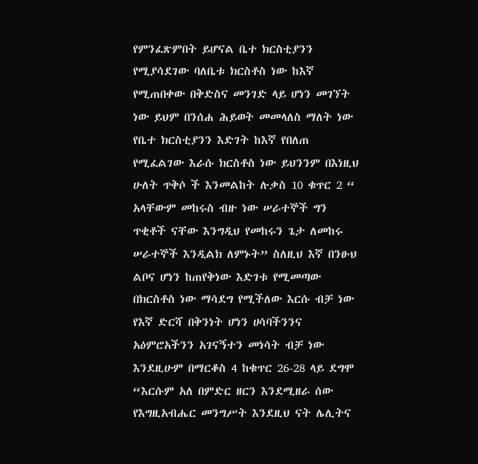የምንፈጽምበት ይሆናል ቤተ ክርስቲያንን የሚያሳደገው ባለቤቱ ክርስቶስ ነው ከእኛ የሚጠበቀው በቅድስና መንገድ ላይ ሆነን መገኘት ነው ይህም በንሰሐ ሕይወት መመላለስ ማለት ነው የቤተ ክርስቲያንን እድገት ከእኛ የበለጠ የሚፈልገው እራሱ ክርስቶስ ነው ይህንንም በእነዚህ ሁለት ጥቅሶ ች እንመልከት ሉቃስ 10 ቁጥር 2 “ አላቸውም መከሩስ ብዙ ነው ሠራተኞች ግን ጥቂቶች ናቸው እንግዲህ የመከሩን ጌታ ለመከሩ ሠራተኞች እንዲልክ ለምኑት” ስለዚህ እኛ በንፁህ ልቦና ሆነን ከጠየቅነው እድገቱ የሚመጣው በክርስቶስ ነው ማሳደግ የሚችለው እርሱ ብቻ ነው የእኛ ድርሻ በቅንነት ሆነን ሀሳባችንንና አዕምሮአችንን አገናኝተን መነሳት ብቻ ነው እንደዚሁም በማርቆስ 4 ከቁጥር 26-28 ላይ ደግሞ “እርሱም አለ በምድር ዘርን እንደሚዘራ ሰው የእግዚአብሔር መንግሥት እንደዚህ ናት ሌሊትና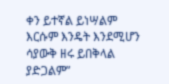ቀን ይተኛል ይነሣልም እርሱም እንዴት እንደሚሆን ሳያውቅ ዘሩ ይበቅላል ያድጋልም”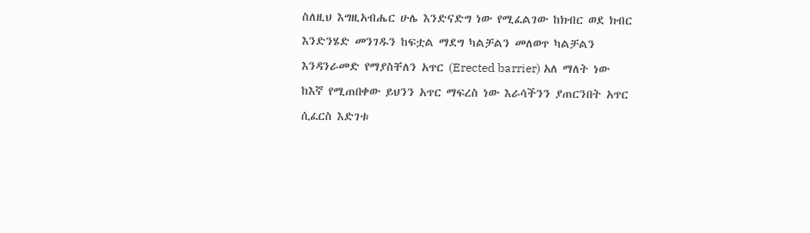ስለዚህ እግዚአብሔር ሁሌ እንድናድግ ነው የሚፈልገው ከክብር ወደ ክብር እንድንሄድ መንገዱን ከፍቷል ማደግ ካልቻልን መለወጥ ካልቻልን እንዳንራመድ የማያስቸለን አጥር (Erected barrier) አለ ማለት ነው ከእኛ የሚጠበቀው ይህንን አጥር ማፍረስ ነው እራሳችንን ያጠርንበት አጥር ሲፈርስ እድገቱ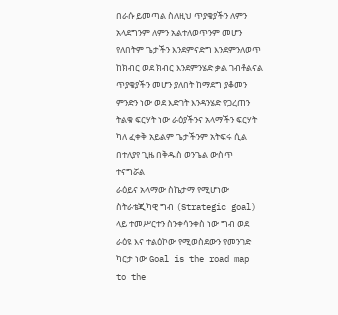በራሱ ይመጣል ስለዚህ ጥያቄያችን ለምን አላደግንም ለምን አልተለወጥንም መሆን የለበትም ጌታችን እንደምናድግ እንደምንለወጥ ከክብር ወደ ክብር እንደምንሄድ ቃል ገብቶልናል ጥያቄያችን መሆን ያለበት ከማደግ ያቆመን ምንድን ነው ወደ እድገት እንዳንሄድ የጋረጠን ትልቁ ፍርሃት ነው ራዕያችንና አላማችን ፍርሃት ካለ ፈቀቅ አይልም ጌታችንም አትፍሩ ሲል በተለያየ ጊዜ በቅዱስ ወንጌል ውስጥ ተናግሯል
ራዕይና አላማው ስኬታማ የሚሆነው ስትራቴጂካዊ ግብ (Strategic goal) ላይ ተመሥርተን ስንቀሳንቀስ ነው ግብ ወደ ራዕዩ እና ተልዕኮው የሚወስደውን የመንገድ ካርታ ነው Goal is the road map to the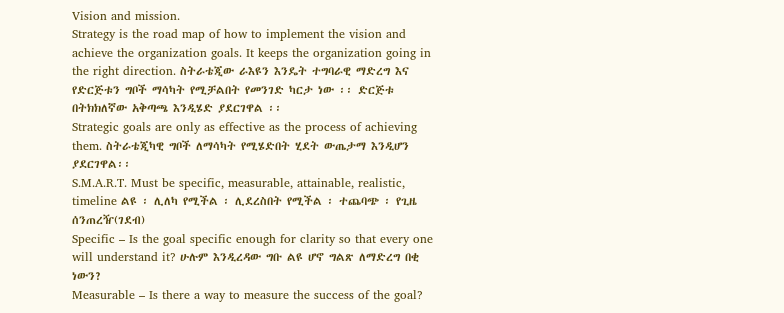Vision and mission.
Strategy is the road map of how to implement the vision and achieve the organization goals. It keeps the organization going in the right direction. ስትራቴጂው ራእዩን እንዴት ተግባራዊ ማድረግ እና የድርጅቱን ግቦች ማሳካት የሚቻልበት የመንገድ ካርታ ነው ፡፡ ድርጅቱ በትክክለኛው አቅጣጫ እንዲሄድ ያደርገዋል ፡፡
Strategic goals are only as effective as the process of achieving them. ስትራቴጂካዊ ግቦች ለማሳካት የሚሄድበት ሂደት ውጤታማ እንዲሆን ያደርገዋል፡፡
S.M.A.R.T. Must be specific, measurable, attainable, realistic, timeline ልዩ ፡ ሊለካ የሚችል ፡ ሊደረስበት የሚችል ፡ ተጨባጭ ፡ የጊዜ ሰንጠረዥ(ገደብ)
Specific – Is the goal specific enough for clarity so that every one will understand it? ሁሉም እንዲረዳው ግቡ ልዩ ሆኖ ግልጽ ለማድረግ በቂ ነውን?
Measurable – Is there a way to measure the success of the goal?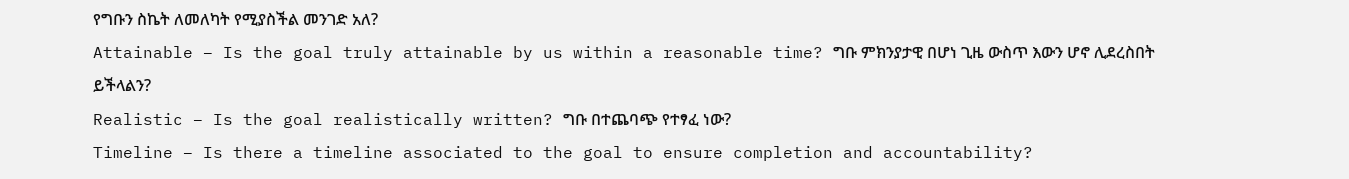የግቡን ስኬት ለመለካት የሚያስችል መንገድ አለ?
Attainable – Is the goal truly attainable by us within a reasonable time? ግቡ ምክንያታዊ በሆነ ጊዜ ውስጥ እውን ሆኖ ሊደረስበት ይችላልን?
Realistic – Is the goal realistically written? ግቡ በተጨባጭ የተፃፈ ነው?
Timeline – Is there a timeline associated to the goal to ensure completion and accountability?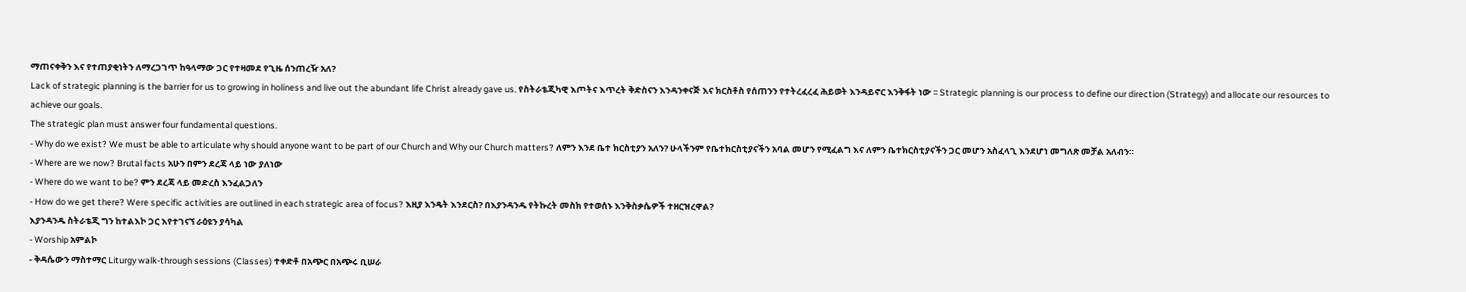ማጠናቀቅን እና የተጠያቂነትን ለማረጋገጥ ከዓላማው ጋር የተዛመደ የጊዜ ሰንጠረዥ አለ?
Lack of strategic planning is the barrier for us to growing in holiness and live out the abundant life Christ already gave us. የስትራቴጂካዊ እጦትና እጥረት ቅድስናን እንዳንቀናጅ እና ክርስቶስ የሰጠንን የተትረፈረፈ ሕይወት እንዳይኖር እንቅፋት ነው ፡፡ Strategic planning is our process to define our direction (Strategy) and allocate our resources to achieve our goals.
The strategic plan must answer four fundamental questions.
- Why do we exist? We must be able to articulate why should anyone want to be part of our Church and Why our Church matters? ለምን እንደ ቤተ ክርስቲያን አለን? ሁላችንም የቤተክርስቲያናችን አባል መሆን የሚፈልግ እና ለምን ቤተክርስቲያናችን ጋር መሆን አስፈላጊ እንደሆነ መግለጽ መቻል አለብን።
- Where are we now? Brutal facts አሁን በምን ደረጃ ላይ ነው ያለነው
- Where do we want to be? ምን ደረጃ ላይ መድረስ እንፈልጋለን
- How do we get there? Were specific activities are outlined in each strategic area of focus? እዚያ እንዴት እንደርስ? በእያንዳንዱ የትኩረት መስክ የተወሰኑ እንቅስቃሴዎች ተዘርዝረዋል?
እያንዳንዱ ስትራቴጂ ግን ከተልእኮ ጋር እየተገናኘ ራዕዩን ያሳካል
- Worship አምልኮ
- ቅዳሴውን ማስተማር Liturgy walk-through sessions (Classes) ተቀድቶ በአጭር በአጭሩ ቢሠራ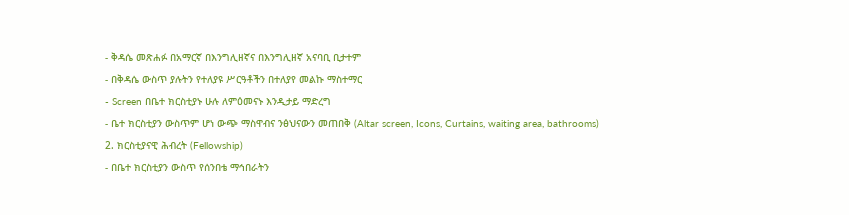- ቅዳሴ መጽሐፉ በአማርኛ በእንግሊዘኛና በእንግሊዘኛ አናባቢ ቢታተም
- በቅዳሴ ውስጥ ያሉትን የተለያዩ ሥርዓቶችን በተለያየ መልኩ ማስተማር
- Screen በቤተ ክርስቲያኑ ሁሉ ለምዕመናኑ እንዲታይ ማድረግ
- ቤተ ክርስቲያን ውስጥም ሆነ ውጭ ማስዋብና ንፅህናውን መጠበቅ (Altar screen, Icons, Curtains, waiting area, bathrooms)
2. ክርስቲያናዊ ሕብረት (Fellowship)
- በቤተ ክርስቲያን ውስጥ የሰንበቴ ማኅበራትን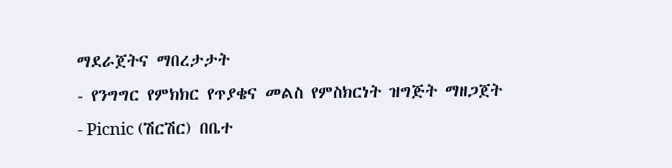ማደራጀትና ማበረታታት
- የንግግር የምክክር የጥያቄና መልስ የምስክርነት ዝግጅት ማዘጋጀት
- Picnic (ሽርሽር) በቤተ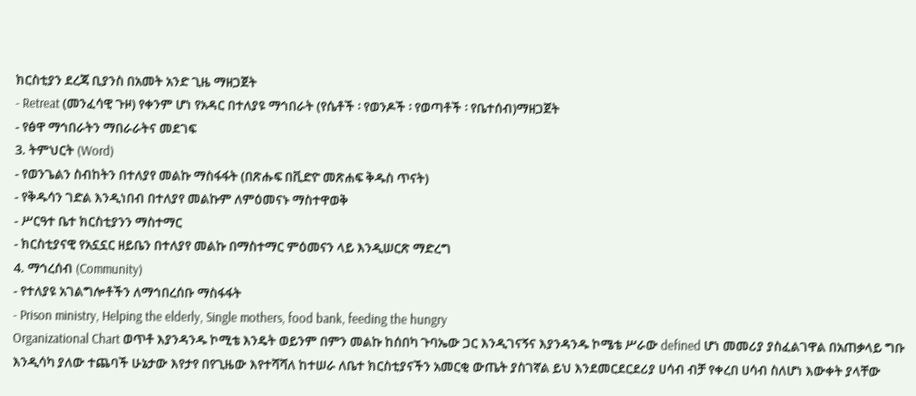ክርስቲያን ደረጃ ቢያንስ በአመት አንድ ጊዜ ማዘጋጀት
- Retreat (መንፈሳዊ ጉዞ) የቀንም ሆነ የአዳር በተለያዩ ማኅበራት (የሴቶች ፡ የወንዶች ፡ የወጣቶች ፡ የቤተሰብ)ማዘጋጀት
- የፅዋ ማኅበራትን ማበራራትና መደገፍ
3. ትምህርት (Word)
- የወንጌልን ስብከትን በተለያየ መልኩ ማስፋፋት (በጽሑፍ በቪድዮ መጽሐፍ ቅዱስ ጥናት)
- የቅዱሳን ገድል እንዲነበብ በተለያየ መልኩም ለምዕመናኑ ማስተዋወቅ
- ሥርዓተ ቤተ ክርስቲያንን ማስተማር
- ክርስቲያናዊ የአኗኗር ዘይቤን በተለያየ መልኩ በማስተማር ምዕመናን ላይ እንዲሠርጽ ማድረግ
4. ማኅረሰብ (Community)
- የተለያዩ አገልግሎቶችን ለማኅበረሰቡ ማስፋፋት
- Prison ministry, Helping the elderly, Single mothers, food bank, feeding the hungry
Organizational Chart ወጥቶ እያንዳንዱ ኮሚቴ እንዴት ወይንም በምን መልኩ ከሰበካ ጉባኤው ጋር እንዲገናኝና እያንዳንዱ ኮሜቴ ሥራው defined ሆነ መመሪያ ያስፈልገዋል በአጠቃላይ ግቡ እንዲሳካ ያለው ተጨባች ሁኔታው እየታየ በየጊዜው እየተሻሻለ ከተሠራ ለቤተ ክርስቲያናችን አመርቂ ውጤት ያስገኛል ይህ እንደመርደርደሪያ ሀሳብ ብቻ የቀረበ ሀሳብ ስለሆነ እውቀት ያላቸው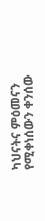ካህናትና ምዕመናን የሚቀነሰውን ቀንሰው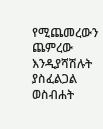የሚጨመረውን ጨምረው እንዲያሻሽሉት ያስፈልጋል
ወስብሐት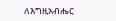ለእግዚአብሔር